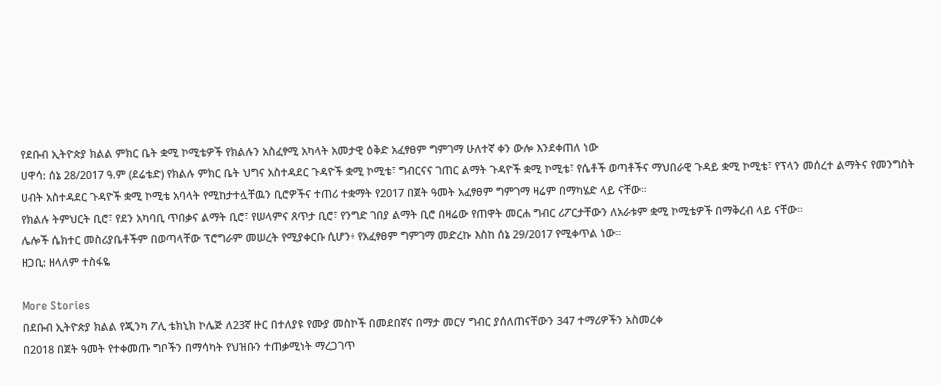የደቡብ ኢትዮጵያ ክልል ምክር ቤት ቋሚ ኮሚቴዎች የክልሉን አስፈፃሚ አካላት አመታዊ ዕቅድ አፈፃፀም ግምገማ ሁለተኛ ቀን ውሎ እንደቀጠለ ነው
ሀዋሳ: ሰኔ 28/2017 ዓ.ም (ደሬቴድ) የክልሉ ምክር ቤት ህግና አስተዳደር ጉዳዮች ቋሚ ኮሚቴ፣ ግብርናና ገጠር ልማት ጉዳዮች ቋሚ ኮሚቴ፣ የሴቶች ወጣቶችና ማህበራዊ ጉዳይ ቋሚ ኮሚቴ፣ የፕላን መሰረተ ልማትና የመንግስት ሀብት አስተዳደር ጉዳዮች ቋሚ ኮሚቴ አባላት የሚከታተሏቸዉን ቢሮዎችና ተጠሪ ተቋማት የ2017 በጀት ዓመት አፈፃፀም ግምገማ ዛሬም በማካሄድ ላይ ናቸው።
የክልሉ ትምህርት ቢሮ፣ የደን አካባቢ ጥበቃና ልማት ቢሮ፣ የሠላምና ጸጥታ ቢሮ፣ የንግድ ገበያ ልማት ቢሮ በዛሬው የጠዋት መርሐ ግብር ሪፖርታቸውን ለአራቱም ቋሚ ኮሚቴዎች በማቅረብ ላይ ናቸው።
ሌሎች ሴክተር መስሪያቤቶችም በወጣላቸው ፕሮግራም መሠረት የሚያቀርቡ ሲሆን፥ የአፈፃፀም ግምገማ መድረኩ እስከ ሰኔ 29/2017 የሚቀጥል ነው።
ዘጋቢ: ዘላለም ተስፋዬ

More Stories
በደቡብ ኢትዮጵያ ክልል የጂንካ ፖሊ ቴክኒክ ኮሌጅ ለ23ኛ ዙር በተለያዩ የሙያ መስኮች በመደበኛና በማታ መርሃ ግብር ያሰለጠናቸውን 347 ተማሪዎችን አስመረቀ
በ2018 በጀት ዓመት የተቀመጡ ግቦችን በማሳካት የህዝቡን ተጠቃሚነት ማረጋገጥ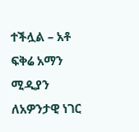ተችሏል – አቶ ፍቅሬ አማን
ሚዲያን ለአዎንታዊ ነገር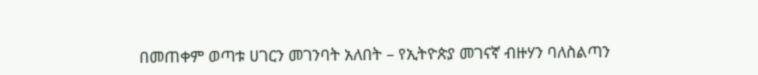በመጠቀም ወጣቱ ሀገርን መገንባት አለበት – የኢትዮጵያ መገናኛ ብዙሃን ባለስልጣን